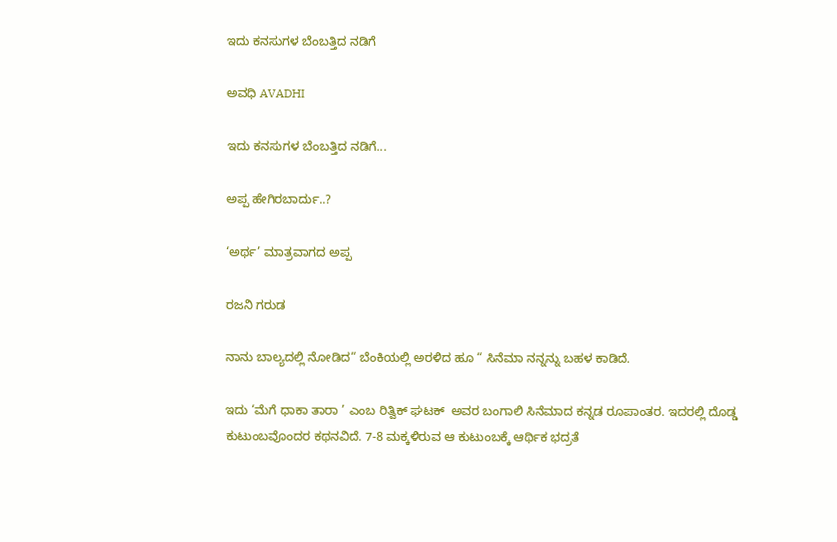ಇದು ಕನಸುಗಳ ಬೆಂಬತ್ತಿದ ನಡಿಗೆ‍

ಅವಧಿ AVADHI

ಇದು ಕನಸುಗಳ ಬೆಂಬತ್ತಿದ ನಡಿಗೆ...

ಅಪ್ಪ ಹೇಗಿರಬಾರ್ದು..?

‘ಅರ್ಥ’ ಮಾತ್ರವಾಗದ ಅಪ್ಪ

ರಜನಿ ಗರುಡ

ನಾನು ಬಾಲ್ಯದಲ್ಲಿ ನೋಡಿದ“ ಬೆಂಕಿಯಲ್ಲಿ ಅರಳಿದ ಹೂ “ ಸಿನೆಮಾ ನನ್ನನ್ನು ಬಹಳ ಕಾಡಿದೆ.

ಇದು ‘ಮೆಗೆ ಧಾಕಾ ತಾರಾ ’ ಎಂಬ ರಿತ್ವಿಕ್ ಘಟಕ್  ಅವರ ಬಂಗಾಲಿ ಸಿನೆಮಾದ ಕನ್ನಡ ರೂಪಾಂತರ. ಇದರಲ್ಲಿ ದೊಡ್ಡ ಕುಟುಂಬವೊಂದರ ಕಥನವಿದೆ. 7-8 ಮಕ್ಕಳಿರುವ ಆ ಕುಟುಂಬಕ್ಕೆ ಆರ್ಥಿಕ ಭದ್ರತೆ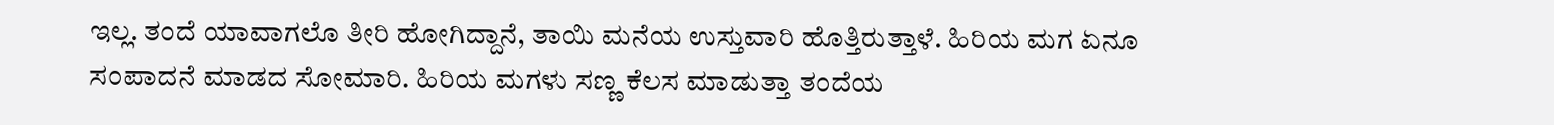ಇಲ್ಲ. ತಂದೆ ಯಾವಾಗಲೊ ತೀರಿ ಹೋಗಿದ್ದಾನೆ, ತಾಯಿ ಮನೆಯ ಉಸ್ತುವಾರಿ ಹೊತ್ತಿರುತ್ತಾಳೆ. ಹಿರಿಯ ಮಗ ಏನೂ ಸಂಪಾದನೆ ಮಾಡದ ಸೋಮಾರಿ. ಹಿರಿಯ ಮಗಳು ಸಣ್ಣ ಕೆಲಸ ಮಾಡುತ್ತಾ ತಂದೆಯ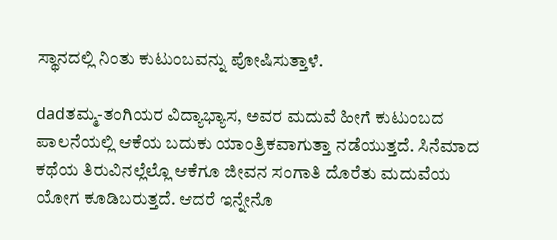ಸ್ಥಾನದಲ್ಲಿ ನಿಂತು ಕುಟುಂಬವನ್ನು ಪೋಷಿಸುತ್ತಾಳೆ.

dadತಮ್ಮ-ತಂಗಿಯರ ವಿದ್ಯಾಭ್ಯಾಸ, ಅವರ ಮದುವೆ ಹೀಗೆ ಕುಟುಂಬದ ಪಾಲನೆಯಲ್ಲಿ ಆಕೆಯ ಬದುಕು ಯಾಂತ್ರಿಕವಾಗುತ್ತಾ ನಡೆಯುತ್ತದೆ. ಸಿನೆಮಾದ ಕಥೆಯ ತಿರುವಿನಲ್ಲೆಲ್ಲೊ ಆಕೆಗೂ ಜೀವನ ಸಂಗಾತಿ ದೊರೆತು ಮದುವೆಯ ಯೋಗ ಕೂಡಿಬರುತ್ತದೆ. ಆದರೆ ಇನ್ನೇನೊ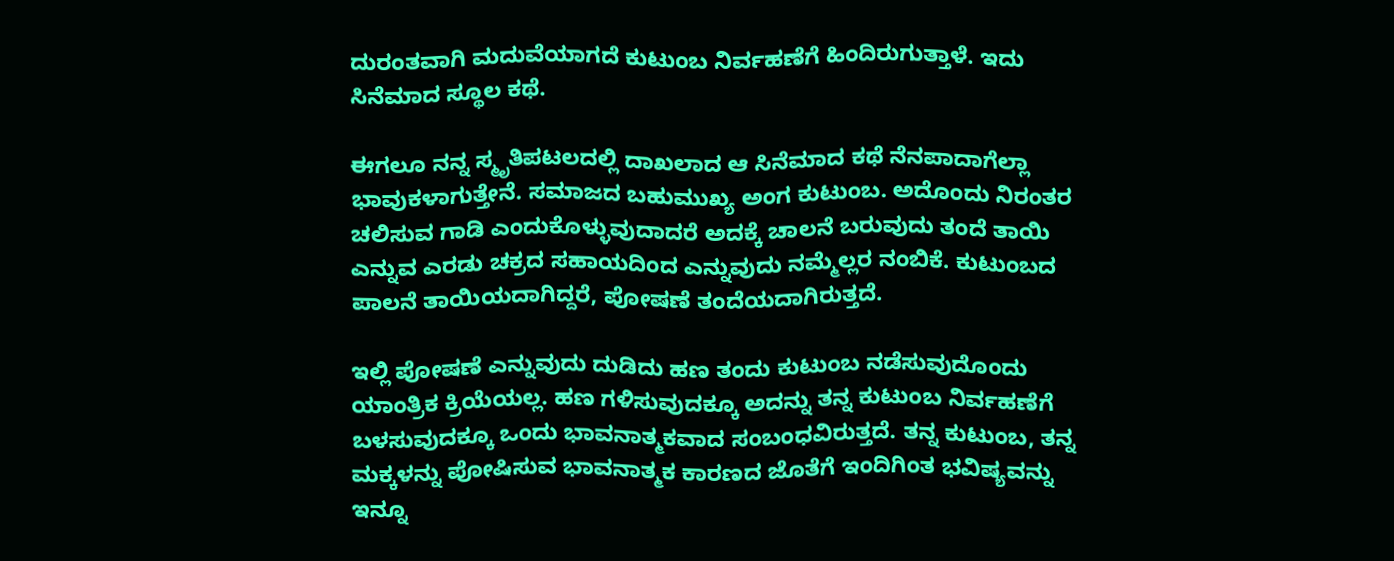ದುರಂತವಾಗಿ ಮದುವೆಯಾಗದೆ ಕುಟುಂಬ ನಿರ್ವಹಣೆಗೆ ಹಿಂದಿರುಗುತ್ತಾಳೆ. ಇದು ಸಿನೆಮಾದ ಸ್ಥೂಲ ಕಥೆ.

ಈಗಲೂ ನನ್ನ ಸ್ಮೃತಿಪಟಲದಲ್ಲಿ ದಾಖಲಾದ ಆ ಸಿನೆಮಾದ ಕಥೆ ನೆನಪಾದಾಗೆಲ್ಲಾ ಭಾವುಕಳಾಗುತ್ತೇನೆ. ಸಮಾಜದ ಬಹುಮುಖ್ಯ ಅಂಗ ಕುಟುಂಬ. ಅದೊಂದು ನಿರಂತರ ಚಲಿಸುವ ಗಾಡಿ ಎಂದುಕೊಳ್ಳುವುದಾದರೆ ಅದಕ್ಕೆ ಚಾಲನೆ ಬರುವುದು ತಂದೆ ತಾಯಿ ಎನ್ನುವ ಎರಡು ಚಕ್ರದ ಸಹಾಯದಿಂದ ಎನ್ನುವುದು ನಮ್ಮೆಲ್ಲರ ನಂಬಿಕೆ. ಕುಟುಂಬದ ಪಾಲನೆ ತಾಯಿಯದಾಗಿದ್ದರೆ, ಪೋಷಣೆ ತಂದೆಯದಾಗಿರುತ್ತದೆ.

ಇಲ್ಲಿ ಪೋಷಣೆ ಎನ್ನುವುದು ದುಡಿದು ಹಣ ತಂದು ಕುಟುಂಬ ನಡೆಸುವುದೊಂದು ಯಾಂತ್ರಿಕ ಕ್ರಿಯೆಯಲ್ಲ. ಹಣ ಗಳಿಸುವುದಕ್ಕೂ ಅದನ್ನು ತನ್ನ ಕುಟುಂಬ ನಿರ್ವಹಣೆಗೆ ಬಳಸುವುದಕ್ಕೂ ಒಂದು ಭಾವನಾತ್ಮಕವಾದ ಸಂಬಂಧವಿರುತ್ತದೆ. ತನ್ನ ಕುಟುಂಬ, ತನ್ನ ಮಕ್ಕಳನ್ನು ಪೋಷಿಸುವ ಭಾವನಾತ್ಮಕ ಕಾರಣದ ಜೊತೆಗೆ ಇಂದಿಗಿಂತ ಭವಿಷ್ಯವನ್ನು ಇನ್ನೂ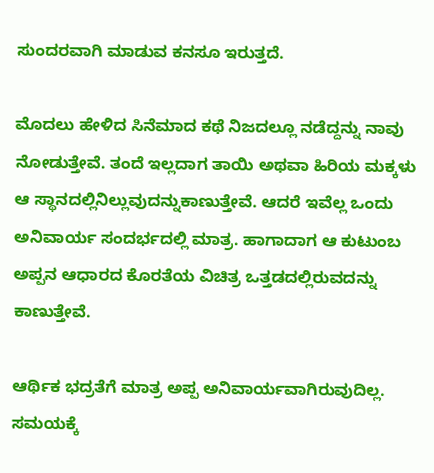ಸುಂದರವಾಗಿ ಮಾಡುವ ಕನಸೂ ಇರುತ್ತದೆ.

ಮೊದಲು ಹೇಳಿದ ಸಿನೆಮಾದ ಕಥೆ ನಿಜದಲ್ಲೂ ನಡೆದ್ದನ್ನು ನಾವು ನೋಡುತ್ತೇವೆ. ತಂದೆ ಇಲ್ಲದಾಗ ತಾಯಿ ಅಥವಾ ಹಿರಿಯ ಮಕ್ಕಳು ಆ ಸ್ಥಾನದಲ್ಲಿನಿಲ್ಲುವುದನ್ನುಕಾಣುತ್ತೇವೆ. ಆದರೆ ಇವೆಲ್ಲ ಒಂದು ಅನಿವಾರ್ಯ ಸಂದರ್ಭದಲ್ಲಿ ಮಾತ್ರ. ಹಾಗಾದಾಗ ಆ ಕುಟುಂಬ ಅಪ್ಪನ ಆಧಾರದ ಕೊರತೆಯ ವಿಚಿತ್ರ ಒತ್ತಡದಲ್ಲಿರುವದನ್ನು ಕಾಣುತ್ತೇವೆ.

ಆರ್ಥಿಕ ಭದ್ರತೆಗೆ ಮಾತ್ರ ಅಪ್ಪ ಅನಿವಾರ್ಯವಾಗಿರುವುದಿಲ್ಲ. ಸಮಯಕ್ಕೆ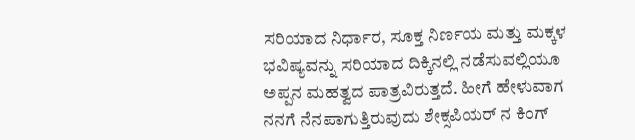ಸರಿಯಾದ ನಿರ್ಧಾರ, ಸೂಕ್ತ ನಿರ್ಣಯ ಮತ್ತು ಮಕ್ಕಳ ಭವಿಷ್ಯವನ್ನು ಸರಿಯಾದ ದಿಕ್ಕಿನಲ್ಲಿ ನಡೆಸುವಲ್ಲಿಯೂ ಅಪ್ಪನ ಮಹತ್ವದ ಪಾತ್ರವಿರುತ್ತದೆ. ಹೀಗೆ ಹೇಳುವಾಗ ನನಗೆ ನೆನಪಾಗುತ್ತಿರುವುದು ಶೇಕ್ಸಪಿಯರ್ ನ ಕಿಂಗ್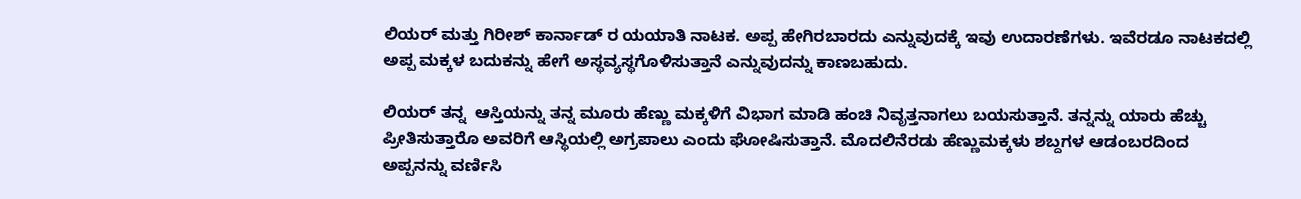ಲಿಯರ್ ಮತ್ತು ಗಿರೀಶ್ ಕಾರ್ನಾಡ್ ರ ಯಯಾತಿ ನಾಟಕ. ಅಪ್ಪ ಹೇಗಿರಬಾರದು ಎನ್ನುವುದಕ್ಕೆ ಇವು ಉದಾರಣೆಗಳು. ಇವೆರಡೂ ನಾಟಕದಲ್ಲಿ ಅಪ್ಪ ಮಕ್ಕಳ ಬದುಕನ್ನು ಹೇಗೆ ಅಸ್ಥವ್ಯಸ್ಥಗೊಳಿಸುತ್ತಾನೆ ಎನ್ನುವುದನ್ನು ಕಾಣಬಹುದು.

ಲಿಯರ್ ತನ್ನ  ಆಸ್ತಿಯನ್ನು ತನ್ನ ಮೂರು ಹೆಣ್ಣು ಮಕ್ಕಳಿಗೆ ವಿಭಾಗ ಮಾಡಿ ಹಂಚಿ ನಿವೃತ್ತನಾಗಲು ಬಯಸುತ್ತಾನೆ. ತನ್ನನ್ನು ಯಾರು ಹೆಚ್ಚು ಪ್ರೀತಿಸುತ್ತಾರೊ ಅವರಿಗೆ ಆಸ್ಥಿಯಲ್ಲಿ ಅಗ್ರಪಾಲು ಎಂದು ಘೋಷಿಸುತ್ತಾನೆ. ಮೊದಲಿನೆರಡು ಹೆಣ್ಣುಮಕ್ಕಳು ಶಬ್ದಗಳ ಆಡಂಬರದಿಂದ ಅಪ್ಪನನ್ನು ವರ್ಣಿಸಿ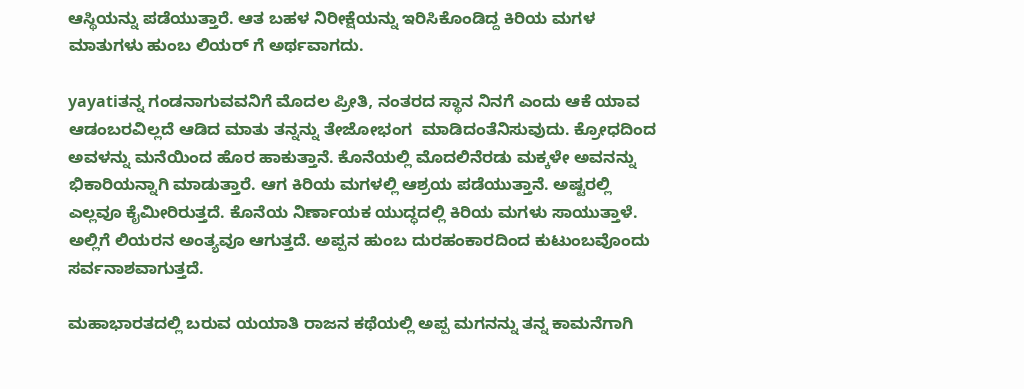ಆಸ್ಥಿಯನ್ನು ಪಡೆಯುತ್ತಾರೆ. ಆತ ಬಹಳ ನಿರೀಕ್ಷೆಯನ್ನು ಇರಿಸಿಕೊಂಡಿದ್ದ ಕಿರಿಯ ಮಗಳ ಮಾತುಗಳು ಹುಂಬ ಲಿಯರ್ ಗೆ ಅರ್ಥವಾಗದು.

yayatiತನ್ನ ಗಂಡನಾಗುವವನಿಗೆ ಮೊದಲ ಪ್ರೀತಿ, ನಂತರದ ಸ್ಥಾನ ನಿನಗೆ ಎಂದು ಆಕೆ ಯಾವ ಆಡಂಬರವಿಲ್ಲದೆ ಆಡಿದ ಮಾತು ತನ್ನನ್ನು ತೇಜೋಭಂಗ  ಮಾಡಿದಂತೆನಿಸುವುದು. ಕ್ರೋಧದಿಂದ ಅವಳನ್ನು ಮನೆಯಿಂದ ಹೊರ ಹಾಕುತ್ತಾನೆ. ಕೊನೆಯಲ್ಲಿ ಮೊದಲಿನೆರಡು ಮಕ್ಕಳೇ ಅವನನ್ನು ಭಿಕಾರಿಯನ್ನಾಗಿ ಮಾಡುತ್ತಾರೆ. ಆಗ ಕಿರಿಯ ಮಗಳಲ್ಲಿ ಆಶ್ರಯ ಪಡೆಯುತ್ತಾನೆ. ಅಷ್ಟರಲ್ಲಿ ಎಲ್ಲವೂ ಕೈಮೀರಿರುತ್ತದೆ. ಕೊನೆಯ ನಿರ್ಣಾಯಕ ಯುದ್ಧದಲ್ಲಿ ಕಿರಿಯ ಮಗಳು ಸಾಯುತ್ತಾಳೆ. ಅಲ್ಲಿಗೆ ಲಿಯರನ ಅಂತ್ಯವೂ ಆಗುತ್ತದೆ. ಅಪ್ಪನ ಹುಂಬ ದುರಹಂಕಾರದಿಂದ ಕುಟುಂಬವೊಂದು ಸರ್ವನಾಶವಾಗುತ್ತದೆ.

ಮಹಾಭಾರತದಲ್ಲಿ ಬರುವ ಯಯಾತಿ ರಾಜನ ಕಥೆಯಲ್ಲಿ ಅಪ್ಪ ಮಗನನ್ನು ತನ್ನ ಕಾಮನೆಗಾಗಿ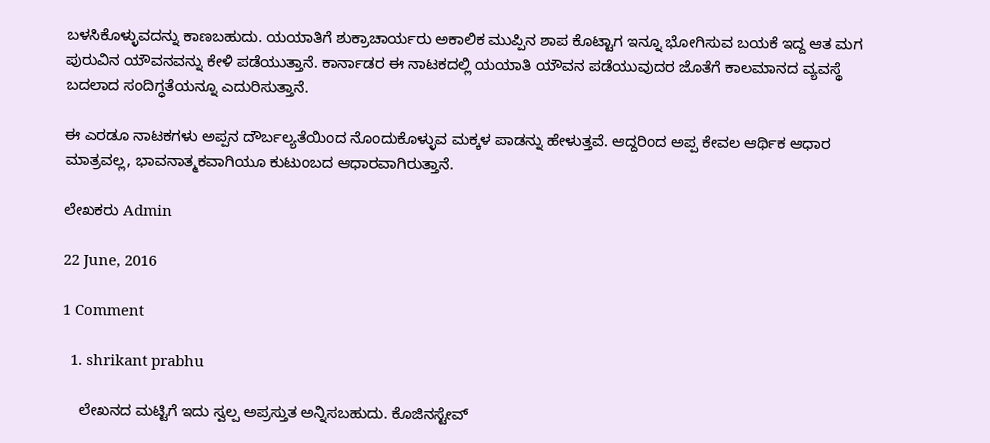ಬಳಸಿಕೊಳ್ಳುವದನ್ನು ಕಾಣಬಹುದು. ಯಯಾತಿಗೆ ಶುಕ್ರಾಚಾರ್ಯರು ಅಕಾಲಿಕ ಮುಪ್ಪಿನ ಶಾಪ ಕೊಟ್ಟಾಗ ಇನ್ನೂ ಭೋಗಿಸುವ ಬಯಕೆ ಇದ್ದ ಆತ ಮಗ ಪುರುವಿನ ಯೌವನವನ್ನು ಕೇಳಿ ಪಡೆಯುತ್ತಾನೆ. ಕಾರ್ನಾಡರ ಈ ನಾಟಕದಲ್ಲಿ ಯಯಾತಿ ಯೌವನ ಪಡೆಯುವುದರ ಜೊತೆಗೆ ಕಾಲಮಾನದ ವ್ಯವಸ್ಥೆ ಬದಲಾದ ಸಂದಿಗ್ಧತೆಯನ್ನೂ ಎದುರಿಸುತ್ತಾನೆ.

ಈ ಎರಡೂ ನಾಟಕಗಳು ಅಪ್ಪನ ದೌರ್ಬಲ್ಯತೆಯಿಂದ ನೊಂದುಕೊಳ್ಳುವ ಮಕ್ಕಳ ಪಾಡನ್ನು ಹೇಳುತ್ತವೆ. ಆದ್ದರಿಂದ ಅಪ್ಪ ಕೇವಲ ಆರ್ಥಿಕ ಆಧಾರ ಮಾತ್ರವಲ್ಲ, ಭಾವನಾತ್ಮಕವಾಗಿಯೂ ಕುಟುಂಬದ ಆಧಾರವಾಗಿರುತ್ತಾನೆ.

ಲೇಖಕರು Admin

22 June, 2016

1 Comment

  1. shrikant prabhu

    ಲೇಖನದ ಮಟ್ಟಿಗೆ ಇದು ಸ್ವಲ್ಪ ಅಪ್ರಸ್ತುತ ಅನ್ನಿಸಬಹುದು. ಕೊಜಿನಸ್ಟೇವ್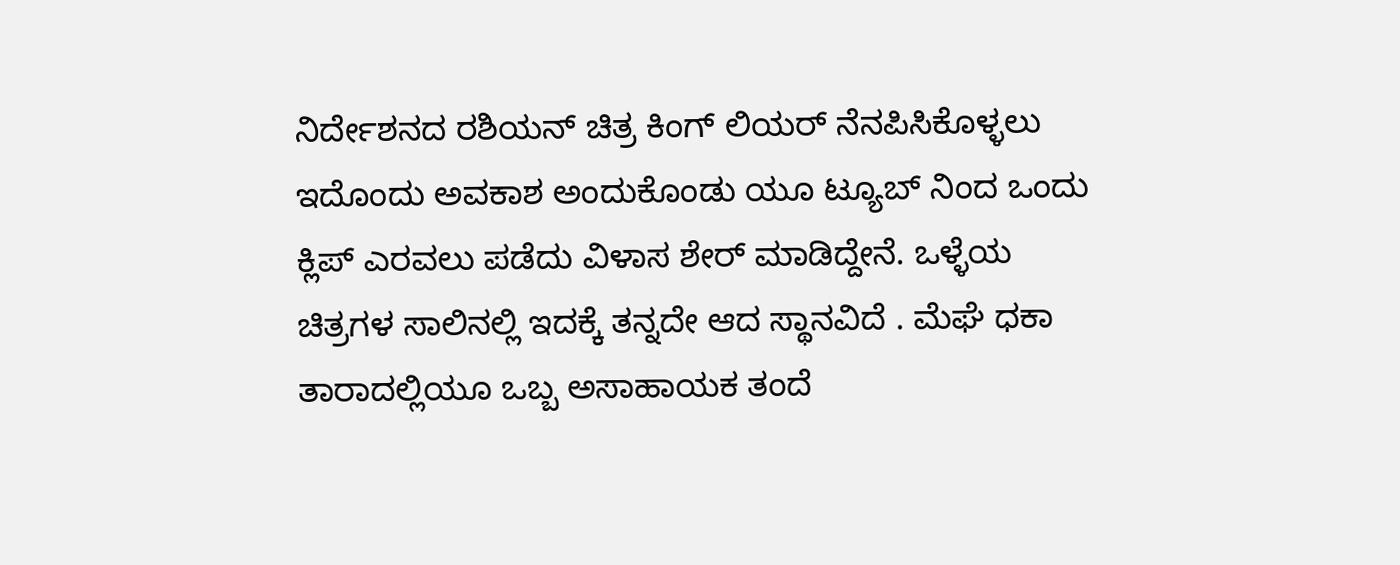ನಿರ್ದೇಶನದ ರಶಿಯನ್ ಚಿತ್ರ ಕಿಂಗ್ ಲಿಯರ್ ನೆನಪಿಸಿಕೊಳ್ಳಲು ಇದೊಂದು ಅವಕಾಶ ಅಂದುಕೊಂಡು ಯೂ ಟ್ಯೂಬ್ ನಿಂದ ಒಂದು ಕ್ಲಿಪ್ ಎರವಲು ಪಡೆದು ವಿಳಾಸ ಶೇರ್ ಮಾಡಿದ್ದೇನೆ. ಒಳ್ಳೆಯ ಚಿತ್ರಗಳ ಸಾಲಿನಲ್ಲಿ ಇದಕ್ಕೆ ತನ್ನದೇ ಆದ ಸ್ಥಾನವಿದೆ . ಮೆಘೆ ಧಕಾ ತಾರಾದಲ್ಲಿಯೂ ಒಬ್ಬ ಅಸಾಹಾಯಕ ತಂದೆ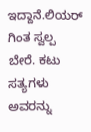ಇದ್ದಾನೆ.ಲಿಯರ್ ಗಿಂತ ಸ್ವಲ್ಪ ಬೇರೆ. ಕಟು ಸತ್ಯಗಳು ಅವರನ್ನು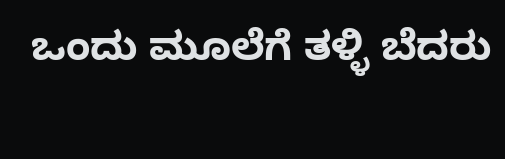ಒಂದು ಮೂಲೆಗೆ ತಳ್ಳಿ ಬೆದರು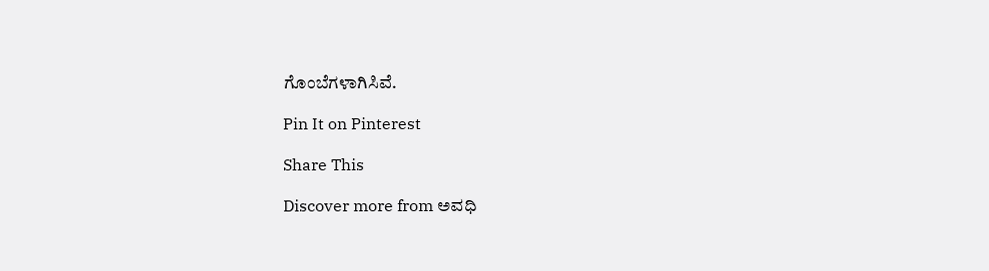ಗೊಂಬೆಗಳಾಗಿಸಿವೆ.

Pin It on Pinterest

Share This

Discover more from ಅವಧಿ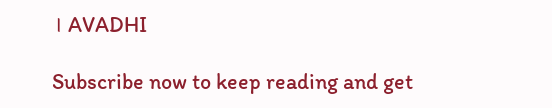। AVADHI

Subscribe now to keep reading and get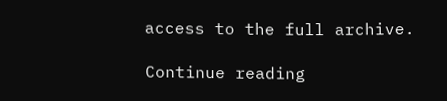access to the full archive.

Continue reading